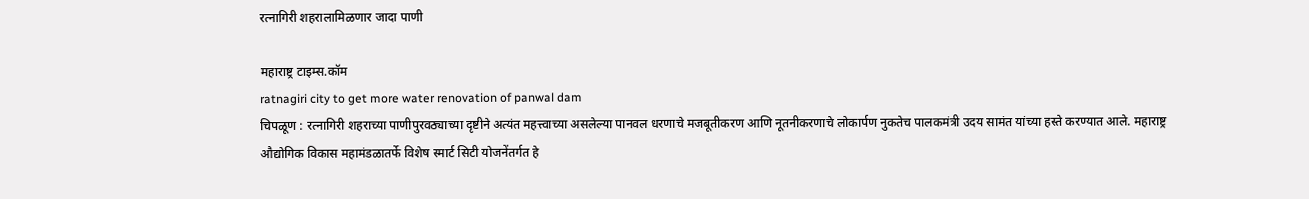रत्नागिरी शहरालामिळणार जादा पाणी

महाराष्ट्र टाइम्स.कॉम
ratnagiri city to get more water renovation of panwal dam
चिपळूण : रत्नागिरी शहराच्या पाणीपुरवठ्याच्या दृष्टीने अत्यंत महत्त्वाच्या असलेल्या पानवल धरणाचे मजबूतीकरण आणि नूतनीकरणाचे लोकार्पण नुकतेच पालकमंत्री उदय सामंत यांच्या हस्ते करण्यात आले. महाराष्ट्र औद्योगिक विकास महामंडळातर्फे विशेष स्मार्ट सिटी योजनेंतर्गत हे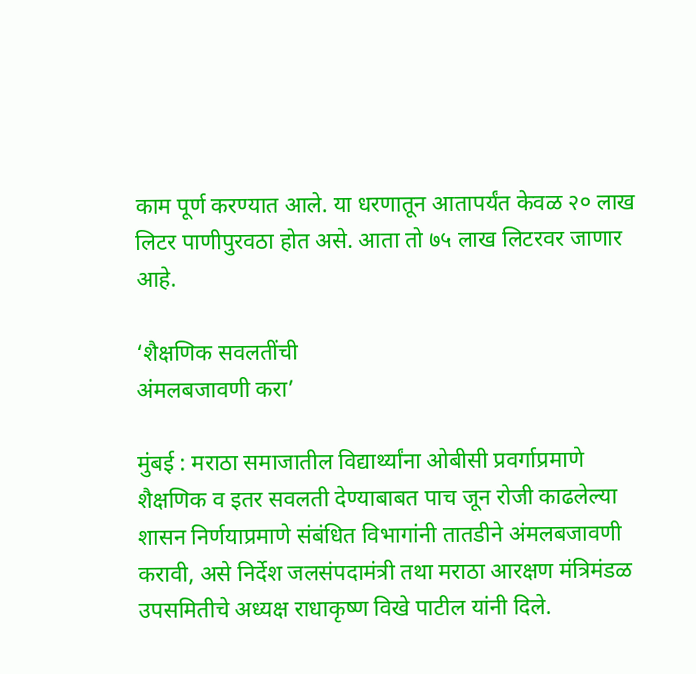काम पूर्ण करण्यात आले. या धरणातून आतापर्यंत केवळ २० लाख लिटर पाणीपुरवठा होत असे. आता तो ७५ लाख लिटरवर जाणार आहे.

‘शैक्षणिक सवलतींची
अंमलबजावणी करा’

मुंबई : मराठा समाजातील विद्यार्थ्यांना ओबीसी प्रवर्गाप्रमाणे शैक्षणिक व इतर सवलती देण्याबाबत पाच जून रोजी काढलेल्या शासन निर्णयाप्रमाणे संबंधित विभागांनी तातडीने अंमलबजावणी करावी, असे निर्देश जलसंपदामंत्री तथा मराठा आरक्षण मंत्रिमंडळ उपसमितीचे अध्यक्ष राधाकृष्ण विखे पाटील यांनी दिले.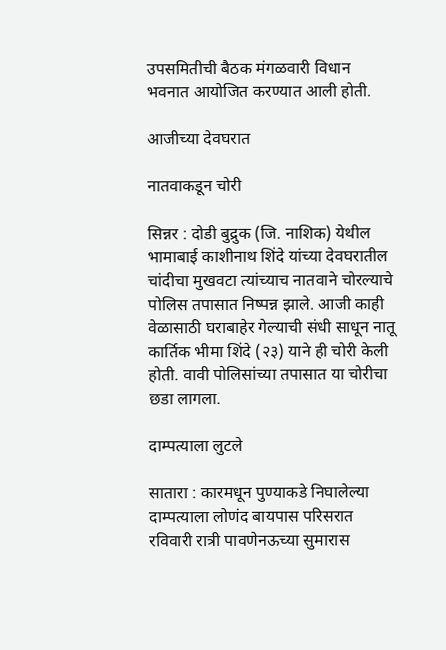उपसमितीची बैठक मंगळवारी विधान भवनात आयोजित करण्यात आली होती.

आजीच्या देवघरात

नातवाकडून चोरी

सिन्नर : दोडी बुद्रुक (जि. नाशिक) येथील भामाबाई काशीनाथ शिंदे यांच्या देवघरातील चांदीचा मुखवटा त्यांच्याच नातवाने चोरल्याचे पोलिस तपासात निष्पन्न झाले. आजी काही वेळासाठी घराबाहेर गेल्याची संधी साधून नातू कार्तिक भीमा शिंदे (२३) याने ही चोरी केली होती. वावी पोलिसांच्या तपासात या चोरीचा छडा लागला.

दाम्पत्याला लुटले

सातारा : कारमधून पुण्याकडे निघालेल्या दाम्पत्याला लोणंद बायपास परिसरात रविवारी रात्री पावणेनऊच्या सुमारास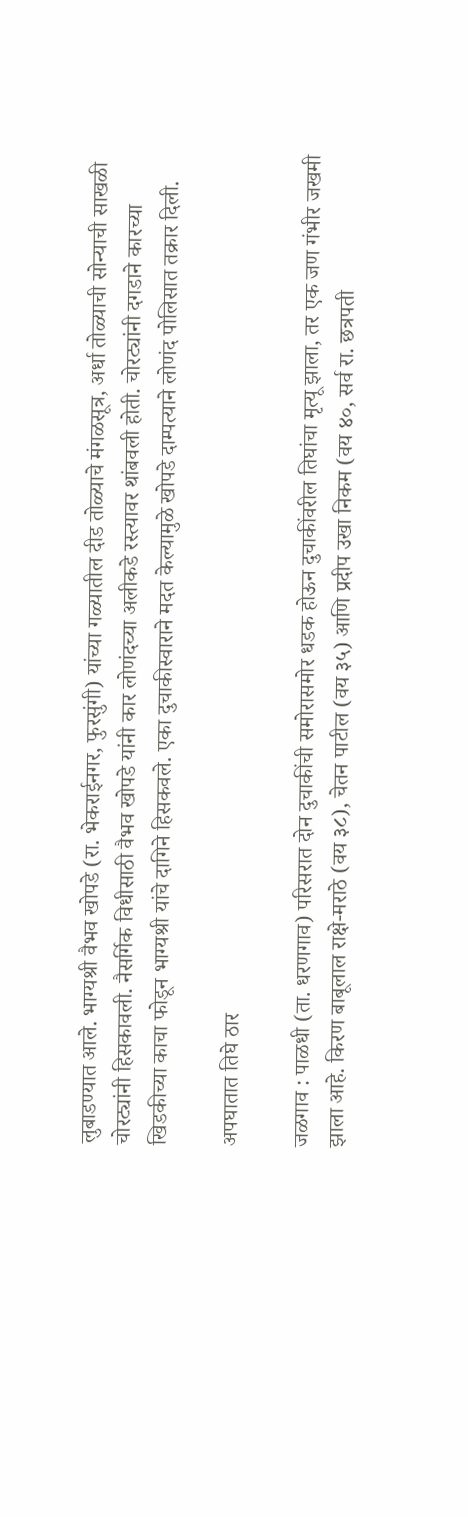लुबाडण्यात आले. भाग्यश्री वैभव खोपडे (रा. भेकराईनगर, फुरसुंगी) यांच्या गळ्यातील दीड तोळ्याचे मंगळसूत्र, अर्धा तोळ्याची सोन्याची साखळी चोरट्यांनी हिसकावली. नैसर्गिक विधीसाठी वैभव खोपडे यांनी कार लोणंदच्या अलीकडे रस्त्यावर थांबवली होती. चोरट्यांनी दगडाने कारच्या खिडकीच्या काचा फोडून भाग्यश्री यांचे दागिने हिसकवले. एका दुचाकीस्वाराने मदत केल्यामुळे खोपडे दाम्पत्याने लोणंद पोलिसात तक्रार दिली.

अपघातात तिघे ठार

जळगाव : पाळधी (ता. धरणगाव) परिसरात दोन दुचाकींची समोरासमोर धडक होऊन दुचाकींवरील तिघांचा मृत्यू झाला, तर एक जण गंभीर जखमी झाला आहे. किरण बाबूलाल राक्षे-मराठे (वय ३८), चेतन पाटील (वय ३५) आणि प्रदीप उखा निकम (वय ४०, सर्व रा. छत्रपती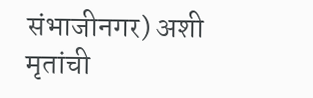संभाजीनगर) अशी मृतांची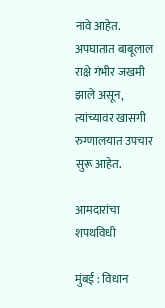नावे आहेत. अपघातात बाबूलाल राक्षे गंभीर जखमी झाले असून, त्यांच्यावर खासगी रुग्णालयात उपचार सुरू आहेत.

आमदारांचा शपथविधी

मुंबई : विधान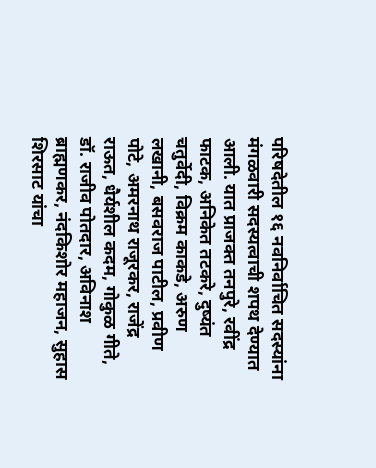परिषदेतील १६ नवनिर्वाचित सदस्यांना मंगळवारी सदस्यत्वाची शपथ देण्यात आली. यात प्राजक्त तनपुरे, रवींद्र फाटक, अनिकेत तटकरे, दुष्यंत चतुर्वेदी, विक्रम काकडे, अरुण लखानी, बसवराज पाटील, प्रवीण पोटे, अमरनाथ राजूरकर, राजेंद्र राऊत, धैर्यशील कदम, गोकुळ गीते, डॉ. राजीव पोतदार, अविनाश ब्राह्मणकर, नंदकिशोर महाजन, सुहास शिरसाट यांचा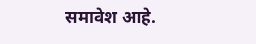समावेश आहे.